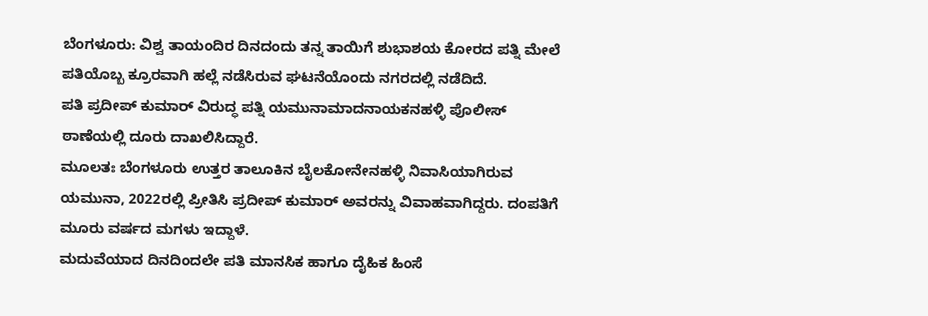ಬೆಂಗಳೂರು: ವಿಶ್ವ ತಾಯಂದಿರ ದಿನದಂದು ತನ್ನ ತಾಯಿಗೆ ಶುಭಾಶಯ ಕೋರದ ಪತ್ನಿ ಮೇಲೆ ಪತಿಯೊಬ್ಬ ಕ್ರೂರವಾಗಿ ಹಲ್ಲೆ ನಡೆಸಿರುವ ಘಟನೆಯೊಂದು ನಗರದಲ್ಲಿ ನಡೆದಿದೆ.
ಪತಿ ಪ್ರದೀಪ್ ಕುಮಾರ್ ವಿರುದ್ಧ ಪತ್ನಿ ಯಮುನಾಮಾದನಾಯಕನಹಳ್ಳಿ ಪೊಲೀಸ್ ಠಾಣೆಯಲ್ಲಿ ದೂರು ದಾಖಲಿಸಿದ್ದಾರೆ.
ಮೂಲತಃ ಬೆಂಗಳೂರು ಉತ್ತರ ತಾಲೂಕಿನ ಬೈಲಕೋನೇನಹಳ್ಳಿ ನಿವಾಸಿಯಾಗಿರುವ ಯಮುನಾ, 2022ರಲ್ಲಿ ಪ್ರೀತಿಸಿ ಪ್ರದೀಪ್ ಕುಮಾರ್ ಅವರನ್ನು ವಿವಾಹವಾಗಿದ್ದರು. ದಂಪತಿಗೆ ಮೂರು ವರ್ಷದ ಮಗಳು ಇದ್ದಾಳೆ.
ಮದುವೆಯಾದ ದಿನದಿಂದಲೇ ಪತಿ ಮಾನಸಿಕ ಹಾಗೂ ದೈಹಿಕ ಹಿಂಸೆ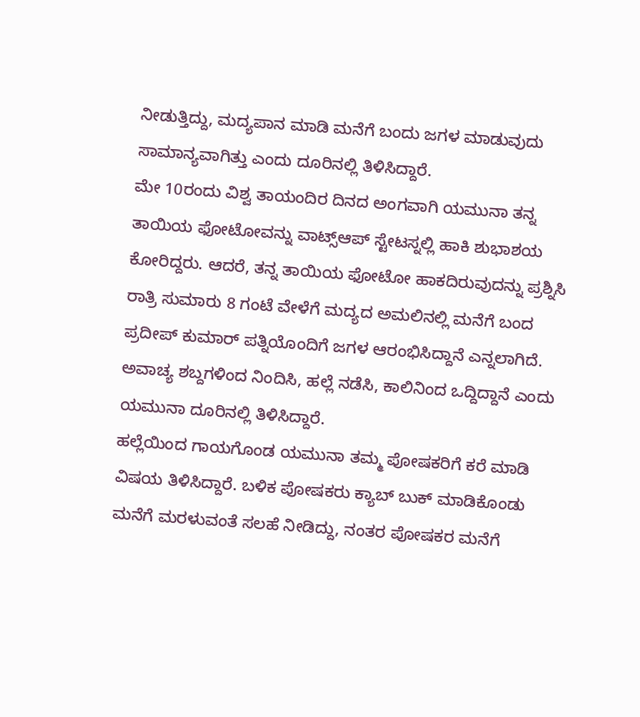ನೀಡುತ್ತಿದ್ದು, ಮದ್ಯಪಾನ ಮಾಡಿ ಮನೆಗೆ ಬಂದು ಜಗಳ ಮಾಡುವುದು ಸಾಮಾನ್ಯವಾಗಿತ್ತು ಎಂದು ದೂರಿನಲ್ಲಿ ತಿಳಿಸಿದ್ದಾರೆ.
ಮೇ 10ರಂದು ವಿಶ್ವ ತಾಯಂದಿರ ದಿನದ ಅಂಗವಾಗಿ ಯಮುನಾ ತನ್ನ ತಾಯಿಯ ಫೋಟೋವನ್ನು ವಾಟ್ಸ್ಆಪ್ ಸ್ಟೇಟಸ್ನಲ್ಲಿ ಹಾಕಿ ಶುಭಾಶಯ ಕೋರಿದ್ದರು. ಆದರೆ, ತನ್ನ ತಾಯಿಯ ಫೋಟೋ ಹಾಕದಿರುವುದನ್ನು ಪ್ರಶ್ನಿಸಿ ರಾತ್ರಿ ಸುಮಾರು 8 ಗಂಟೆ ವೇಳೆಗೆ ಮದ್ಯದ ಅಮಲಿನಲ್ಲಿ ಮನೆಗೆ ಬಂದ ಪ್ರದೀಪ್ ಕುಮಾರ್ ಪತ್ನಿಯೊಂದಿಗೆ ಜಗಳ ಆರಂಭಿಸಿದ್ದಾನೆ ಎನ್ನಲಾಗಿದೆ.
ಅವಾಚ್ಯ ಶಬ್ದಗಳಿಂದ ನಿಂದಿಸಿ, ಹಲ್ಲೆ ನಡೆಸಿ, ಕಾಲಿನಿಂದ ಒದ್ದಿದ್ದಾನೆ ಎಂದು ಯಮುನಾ ದೂರಿನಲ್ಲಿ ತಿಳಿಸಿದ್ದಾರೆ.
ಹಲ್ಲೆಯಿಂದ ಗಾಯಗೊಂಡ ಯಮುನಾ ತಮ್ಮ ಪೋಷಕರಿಗೆ ಕರೆ ಮಾಡಿ ವಿಷಯ ತಿಳಿಸಿದ್ದಾರೆ. ಬಳಿಕ ಪೋಷಕರು ಕ್ಯಾಬ್ ಬುಕ್ ಮಾಡಿಕೊಂಡು ಮನೆಗೆ ಮರಳುವಂತೆ ಸಲಹೆ ನೀಡಿದ್ದು, ನಂತರ ಪೋಷಕರ ಮನೆಗೆ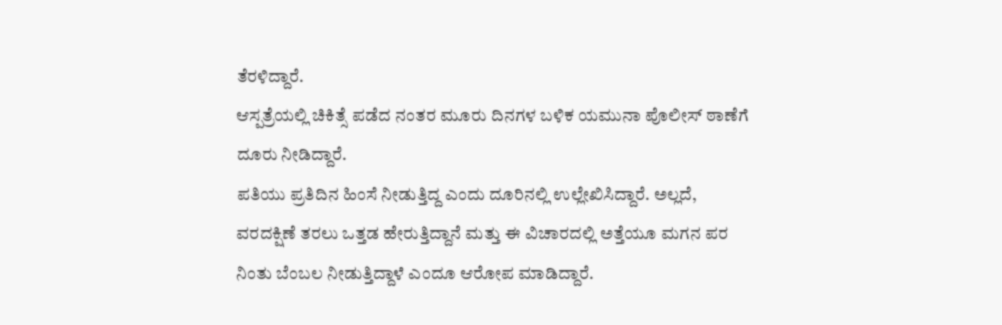ತೆರಳಿದ್ದಾರೆ.
ಆಸ್ಪತ್ರೆಯಲ್ಲಿ ಚಿಕಿತ್ಸೆ ಪಡೆದ ನಂತರ ಮೂರು ದಿನಗಳ ಬಳಿಕ ಯಮುನಾ ಪೊಲೀಸ್ ಠಾಣೆಗೆ ದೂರು ನೀಡಿದ್ದಾರೆ.
ಪತಿಯು ಪ್ರತಿದಿನ ಹಿಂಸೆ ನೀಡುತ್ತಿದ್ದ ಎಂದು ದೂರಿನಲ್ಲಿ ಉಲ್ಲೇಖಿಸಿದ್ದಾರೆ. ಅಲ್ಲದೆ, ವರದಕ್ಷಿಣೆ ತರಲು ಒತ್ತಡ ಹೇರುತ್ತಿದ್ದಾನೆ ಮತ್ತು ಈ ವಿಚಾರದಲ್ಲಿ ಅತ್ತೆಯೂ ಮಗನ ಪರ ನಿಂತು ಬೆಂಬಲ ನೀಡುತ್ತಿದ್ದಾಳೆ ಎಂದೂ ಆರೋಪ ಮಾಡಿದ್ದಾರೆ.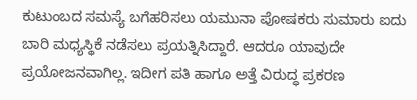ಕುಟುಂಬದ ಸಮಸ್ಯೆ ಬಗೆಹರಿಸಲು ಯಮುನಾ ಪೋಷಕರು ಸುಮಾರು ಐದು ಬಾರಿ ಮಧ್ಯಸ್ಥಿಕೆ ನಡೆಸಲು ಪ್ರಯತ್ನಿಸಿದ್ದಾರೆ. ಆದರೂ ಯಾವುದೇ ಪ್ರಯೋಜನವಾಗಿಲ್ಲ. ಇದೀಗ ಪತಿ ಹಾಗೂ ಅತ್ತೆ ವಿರುದ್ಧ ಪ್ರಕರಣ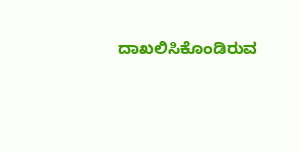ದಾಖಲಿಸಿಕೊಂಡಿರುವ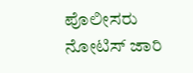ಪೊಲೀಸರು ನೋಟಿಸ್ ಜಾರಿ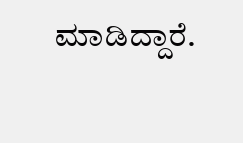ಮಾಡಿದ್ದಾರೆ.